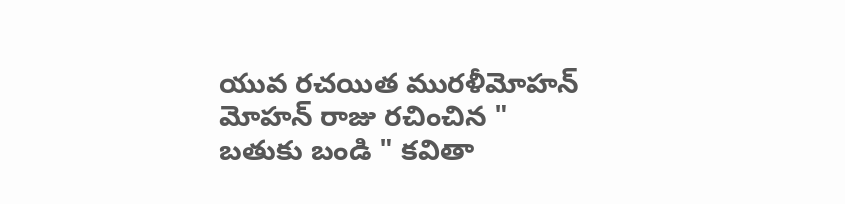యువ రచయిత మురళీమోహన్ మోహన్ రాజు రచించిన " బతుకు బండి " కవితా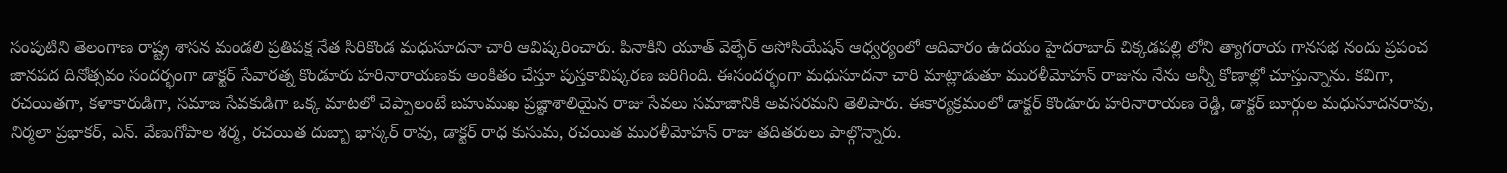సంపుటిని తెలంగాణ రాష్ట్ర శాసన మండలి ప్రతిపక్ష నేత సిరికొండ మధుసూదనా చారి ఆవిష్కరించారు. పినాకిని యూత్ వెల్ఫేర్ అసోసియేషన్ ఆధ్వర్యంలో ఆదివారం ఉదయం హైదరాబాద్ చిక్కడపల్లి లోని త్యాగరాయ గానసభ నందు ప్రపంచ జానపద దినోత్సవం సందర్భంగా డాక్టర్ సేవారత్న కొండూరు హరినారాయణకు అంకితం చేస్తూ పుస్తకావిష్కరణ జరిగింది. ఈసందర్భంగా మధుసూదనా చారి మాట్లాడుతూ మురళీమోహన్ రాజును నేను అన్నీ కోణాల్లో చూస్తున్నాను. కవిగా, రచయితగా, కళాకారుడిగా, సమాజ సేవకుడిగా ఒక్క మాటలో చెప్పాలంటే బహుముఖ ప్రజ్ఞాశాలియైన రాజు సేవలు సమాజానికి అవసరమని తెలిపారు. ఈకార్యక్రమంలో డాక్టర్ కొండూరు హరినారాయణ రెడ్డి, డాక్టర్ బూర్గుల మధుసూదనరావు, నిర్మలా ప్రభాకర్, ఎన్. వేణుగోపాల శర్మ, రచయిత దుబ్బా భాస్కర్ రావు, డాక్టర్ రాధ కుసుమ, రచయిత మురళీమోహన్ రాజు తదితరులు పాల్గొన్నారు.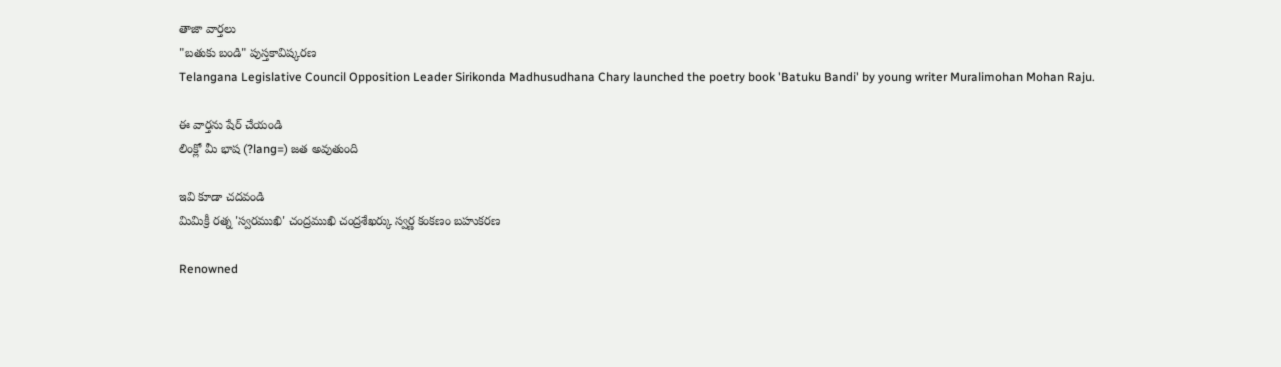తాజా వార్తలు
"బతుకు బండి" పుస్తకావిష్కరణ
Telangana Legislative Council Opposition Leader Sirikonda Madhusudhana Chary launched the poetry book 'Batuku Bandi' by young writer Muralimohan Mohan Raju.

ఈ వార్తను షేర్ చేయండి
లింక్లో మీ భాష (?lang=) జత అవుతుంది

ఇవి కూడా చదవండి
మిమిక్రీ రత్న 'స్వరముఖి' చంద్రముఖి చంద్రశేఖర్కు స్వర్ణ కంకణం బహుకరణ

Renowned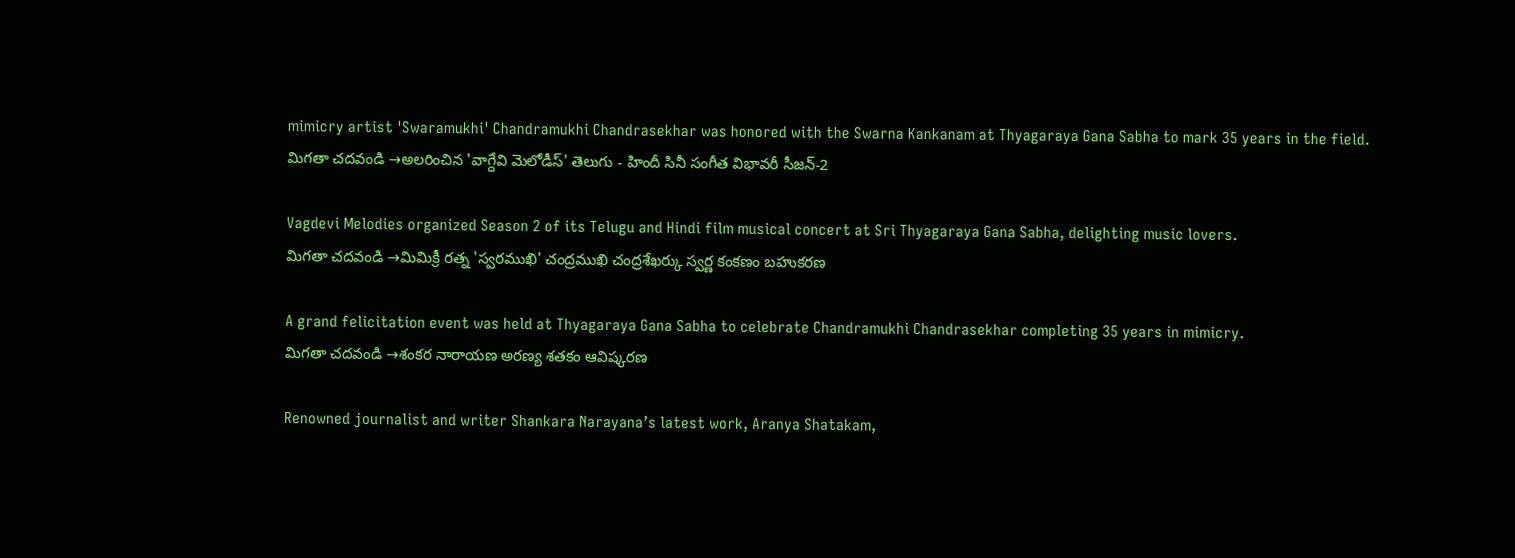mimicry artist 'Swaramukhi' Chandramukhi Chandrasekhar was honored with the Swarna Kankanam at Thyagaraya Gana Sabha to mark 35 years in the field.
మిగతా చదవండి →అలరించిన 'వాగ్దేవి మెలోడీస్' తెలుగు - హిందీ సినీ సంగీత విభావరీ సీజన్-2

Vagdevi Melodies organized Season 2 of its Telugu and Hindi film musical concert at Sri Thyagaraya Gana Sabha, delighting music lovers.
మిగతా చదవండి →మిమిక్రీ రత్న 'స్వరముఖి' చంద్రముఖి చంద్రశేఖర్కు స్వర్ణ కంకణం బహుకరణ

A grand felicitation event was held at Thyagaraya Gana Sabha to celebrate Chandramukhi Chandrasekhar completing 35 years in mimicry.
మిగతా చదవండి →శంకర నారాయణ అరణ్య శతకం ఆవిష్కరణ

Renowned journalist and writer Shankara Narayana’s latest work, Aranya Shatakam,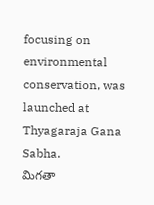focusing on environmental conservation, was launched at Thyagaraja Gana Sabha.
మిగతా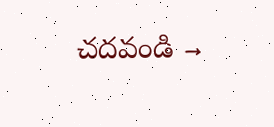చదవండి →